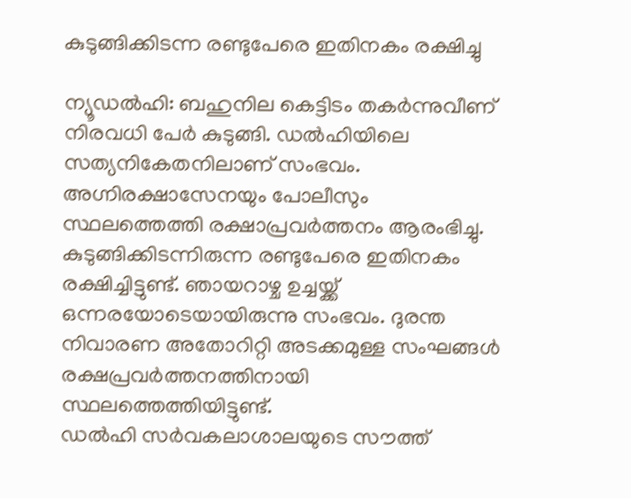കുടുങ്ങിക്കിടന്ന രണ്ടുപേരെ ഇതിനകം രക്ഷിച്ചു

ന്യൂഡൽഹി: ബഹുനില കെട്ടിടം തകർന്നുവീണ് നിരവധി പേർ കുടുങ്ങി. ഡൽഹിയിലെ സത്യനികേതനിലാണ് സംഭവം. അഗ്നിരക്ഷാസേനയും പോലീസും സ്ഥലത്തെത്തി രക്ഷാപ്രവർത്തനം ആരംഭിച്ചു. കുടുങ്ങിക്കിടന്നിരുന്ന രണ്ടുപേരെ ഇതിനകം രക്ഷിച്ചിട്ടുണ്ട്. ഞായറാഴ്ച ഉച്ചയ്ക്ക് ഒന്നരയോടെയായിരുന്നു സംഭവം. ദുരന്ത നിവാരണ അതോറിറ്റി അടക്കമുള്ള സംഘങ്ങൾ രക്ഷപ്രവർത്തനത്തിനായി സ്ഥലത്തെത്തിയിട്ടുണ്ട്.
ഡൽഹി സർവകലാശാലയുടെ സൗത്ത്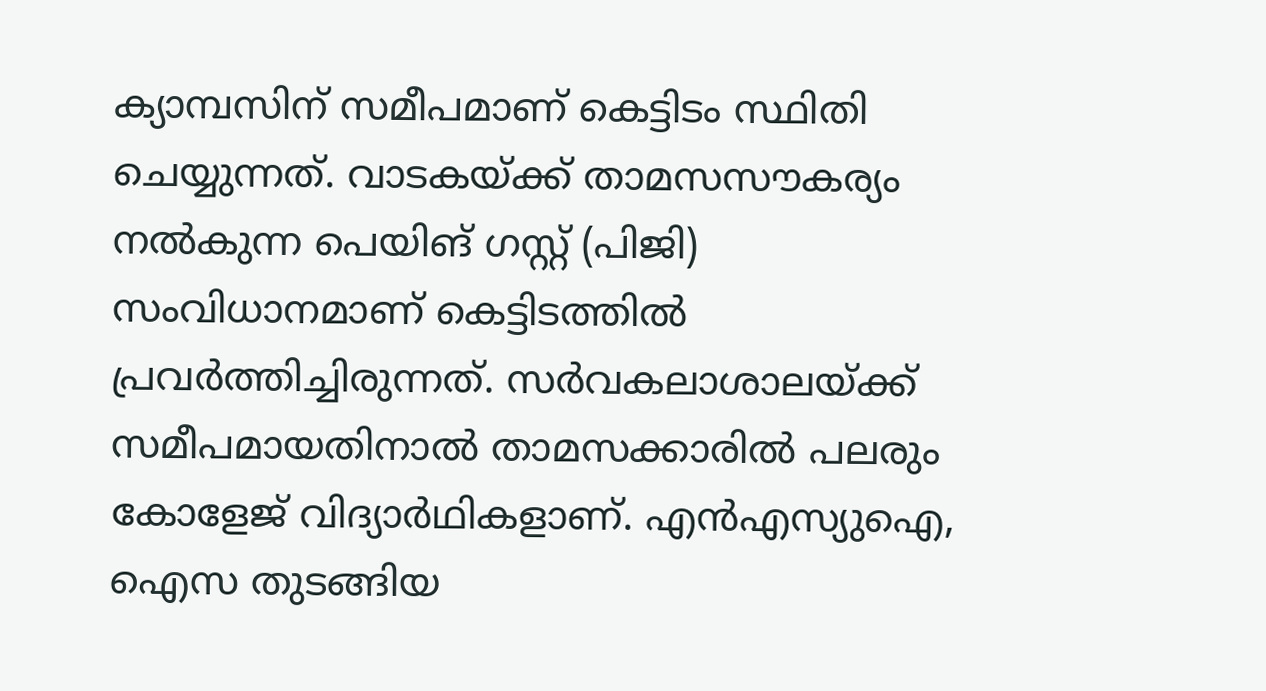ക്യാമ്പസിന് സമീപമാണ് കെട്ടിടം സ്ഥിതി ചെയ്യുന്നത്. വാടകയ്ക്ക് താമസസൗകര്യം നൽകുന്ന പെയിങ് ഗസ്റ്റ് (പിജി) സംവിധാനമാണ് കെട്ടിടത്തിൽ പ്രവർത്തിച്ചിരുന്നത്. സർവകലാശാലയ്ക്ക് സമീപമായതിനാൽ താമസക്കാരിൽ പലരും കോളേജ് വിദ്യാർഥികളാണ്. എൻഎസ്യുഐ, ഐസ തുടങ്ങിയ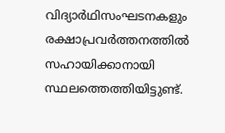വിദ്യാർഥിസംഘടനകളും രക്ഷാപ്രവർത്തനത്തിൽ സഹായിക്കാനായി സ്ഥലത്തെത്തിയിട്ടുണ്ട്.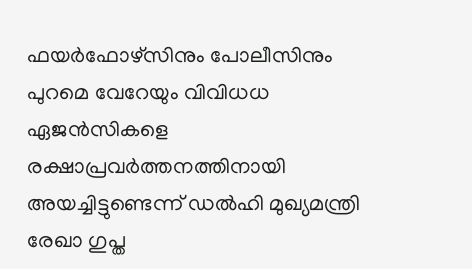ഫയർഫോഴ്സിനും പോലീസിനും പുറമെ വേറേയും വിവിധധ ഏജൻസികളെ രക്ഷാപ്രവർത്തനത്തിനായി അയച്ചിട്ടുണ്ടെന്ന് ഡൽഹി മുഖ്യമന്ത്രി രേഖാ ഗുപ്ത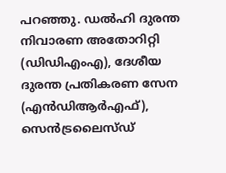പറഞ്ഞു. ഡൽഹി ദുരന്ത നിവാരണ അതോറിറ്റി (ഡിഡിഎംഎ), ദേശീയ ദുരന്ത പ്രതികരണ സേന (എൻഡിആർഎഫ്), സെൻട്രലൈസ്ഡ്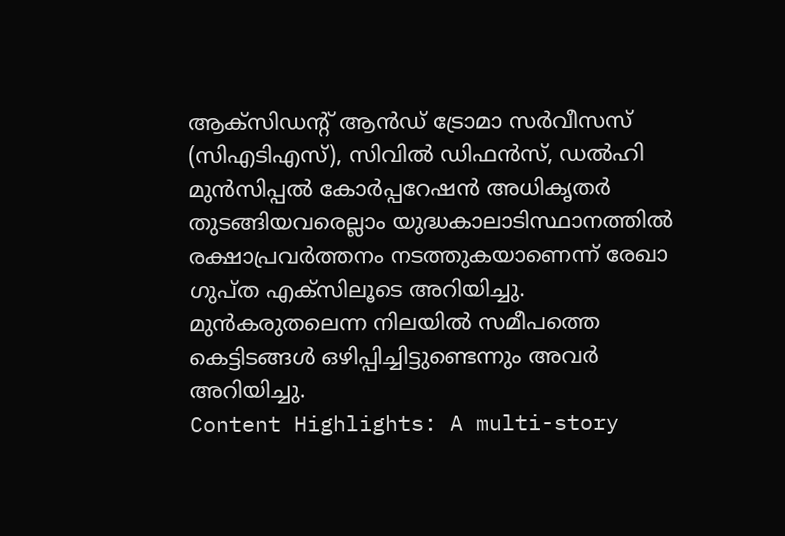ആക്സിഡന്റ് ആൻഡ് ട്രോമാ സർവീസസ് (സിഎടിഎസ്), സിവിൽ ഡിഫൻസ്, ഡൽഹി മുൻസിപ്പൽ കോർപ്പറേഷൻ അധികൃതർ തുടങ്ങിയവരെല്ലാം യുദ്ധകാലാടിസ്ഥാനത്തിൽ രക്ഷാപ്രവർത്തനം നടത്തുകയാണെന്ന് രേഖാ ഗുപ്ത എക്സിലൂടെ അറിയിച്ചു. മുൻകരുതലെന്ന നിലയിൽ സമീപത്തെ കെട്ടിടങ്ങൾ ഒഴിപ്പിച്ചിട്ടുണ്ടെന്നും അവർ അറിയിച്ചു.
Content Highlights: A multi-story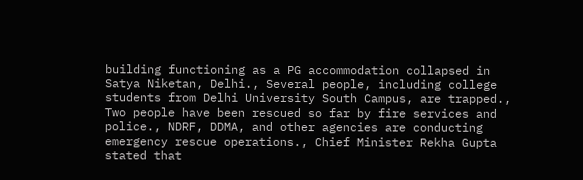building functioning as a PG accommodation collapsed in Satya Niketan, Delhi., Several people, including college students from Delhi University South Campus, are trapped., Two people have been rescued so far by fire services and police., NDRF, DDMA, and other agencies are conducting emergency rescue operations., Chief Minister Rekha Gupta stated that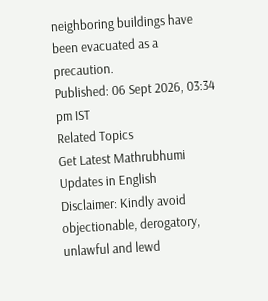neighboring buildings have been evacuated as a precaution.
Published: 06 Sept 2026, 03:34 pm IST
Related Topics
Get Latest Mathrubhumi Updates in English
Disclaimer: Kindly avoid objectionable, derogatory, unlawful and lewd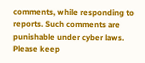comments, while responding to reports. Such comments are punishable under cyber laws. Please keep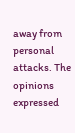away from personal attacks. The opinions expressed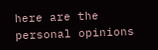here are the personal opinions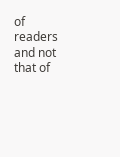of readers and not that of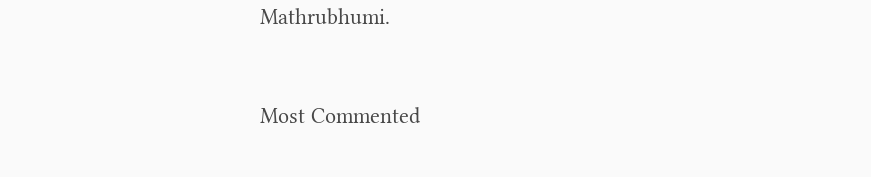Mathrubhumi.


Most Commented